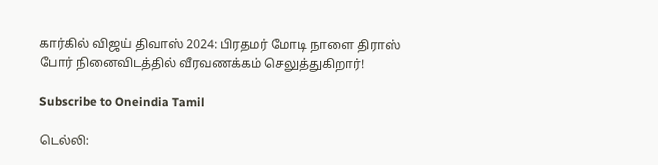கார்கில் விஜய் திவாஸ் 2024: பிரதமர் மோடி நாளை திராஸ் போர் நினைவிடத்தில் வீரவணக்கம் செலுத்துகிறார்!

Subscribe to Oneindia Tamil

டெல்லி: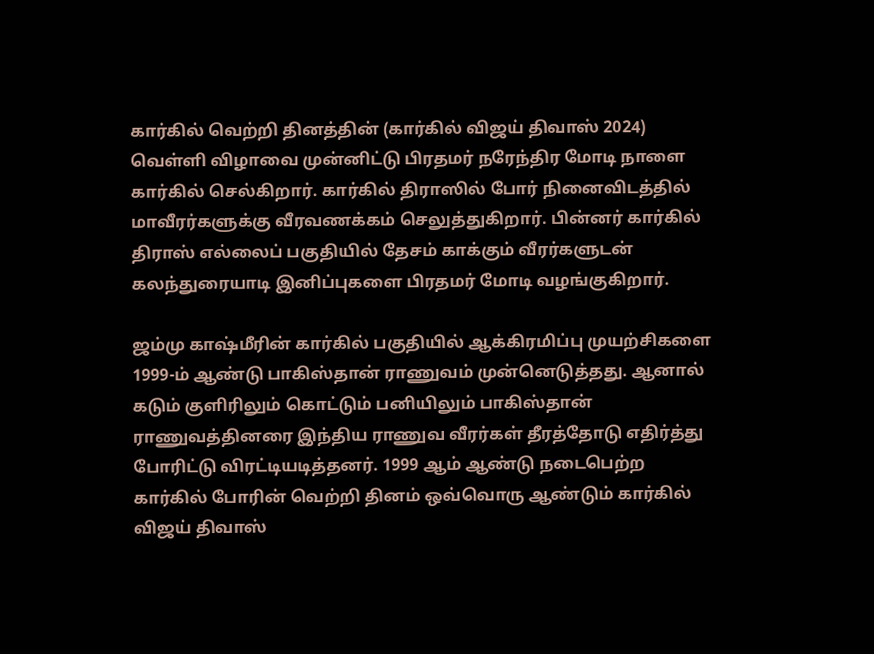கார்கில் வெற்றி தினத்தின் (கார்கில் விஜய் திவாஸ் 2024) வெள்ளி விழாவை முன்னிட்டு பிரதமர் நரேந்திர மோடி நாளை கார்கில் செல்கிறார். கார்கில் திராஸில் போர் நினைவிடத்தில் மாவீரர்களுக்கு வீரவணக்கம் செலுத்துகிறார். பின்னர் கார்கில் திராஸ் எல்லைப் பகுதியில் தேசம் காக்கும் வீரர்களுடன் கலந்துரையாடி இனிப்புகளை பிரதமர் மோடி வழங்குகிறார்.

ஜம்மு காஷ்மீரின் கார்கில் பகுதியில் ஆக்கிரமிப்பு முயற்சிகளை 1999-ம் ஆண்டு பாகிஸ்தான் ராணுவம் முன்னெடுத்தது. ஆனால் கடும் குளிரிலும் கொட்டும் பனியிலும் பாகிஸ்தான் ராணுவத்தினரை இந்திய ராணுவ வீரர்கள் தீரத்தோடு எதிர்த்து போரிட்டு விரட்டியடித்தனர். 1999 ஆம் ஆண்டு நடைபெற்ற கார்கில் போரின் வெற்றி தினம் ஒவ்வொரு ஆண்டும் கார்கில் விஜய் திவாஸ்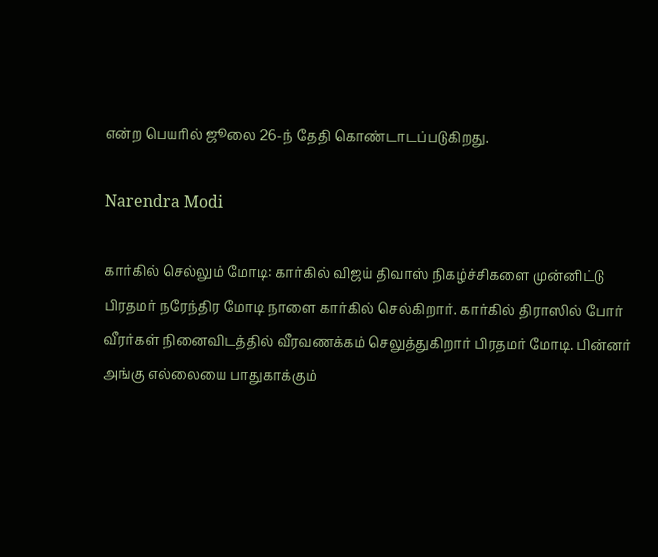என்ற பெயரில் ஜூலை 26-ந் தேதி கொண்டாடப்படுகிறது.

Narendra Modi

கார்கில் செல்லும் மோடி: கார்கில் விஜய் திவாஸ் நிகழ்ச்சிகளை முன்னிட்டு பிரதமர் நரேந்திர மோடி நாளை கார்கில் செல்கிறார். கார்கில் திராஸில் போர் வீரர்கள் நினைவிடத்தில் வீரவணக்கம் செலுத்துகிறார் பிரதமர் மோடி. பின்னர் அங்கு எல்லையை பாதுகாக்கும்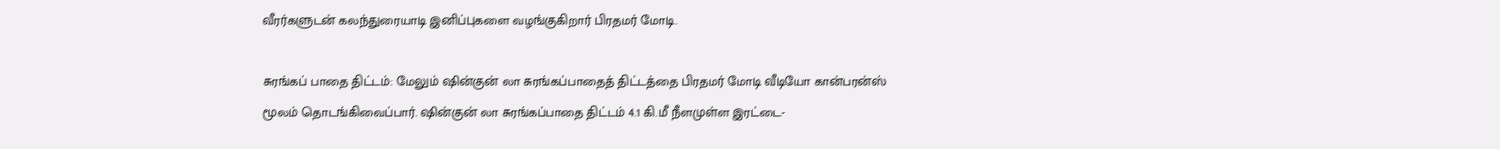வீரர்களுடன் கலந்துரையாடி இனிப்புகளை வழங்குகிறார் பிரதமர் மோடி.

சுரங்கப் பாதை திட்டம்: மேலும் ஷின்குன் லா சுரங்கப்பாதைத் திட்டத்தை பிரதமர் மோடி வீடியோ கான்பரன்ஸ் மூலம் தொடங்கிவைப்பார். ஷின்குன் லா சுரங்கப்பாதை திட்டம் 4.1 கி.மீ நீளமுள்ள இரட்டை-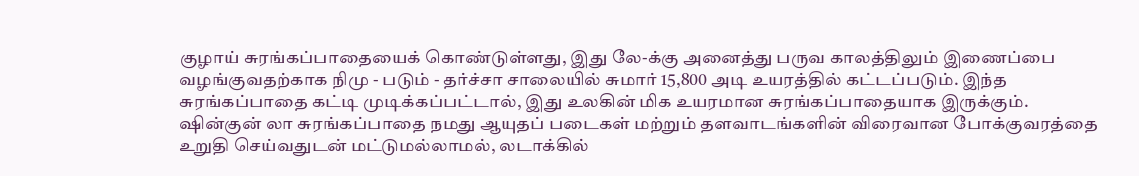குழாய் சுரங்கப்பாதையைக் கொண்டுள்ளது, இது லே-க்கு அனைத்து பருவ காலத்திலும் இணைப்பை வழங்குவதற்காக நிமு - படும் - தர்ச்சா சாலையில் சுமார் 15,800 அடி உயரத்தில் கட்டப்படும். இந்த சுரங்கப்பாதை கட்டி முடிக்கப்பட்டால், இது உலகின் மிக உயரமான சுரங்கப்பாதையாக இருக்கும். ஷின்குன் லா சுரங்கப்பாதை நமது ஆயுதப் படைகள் மற்றும் தளவாடங்களின் விரைவான போக்குவரத்தை உறுதி செய்வதுடன் மட்டுமல்லாமல், லடாக்கில்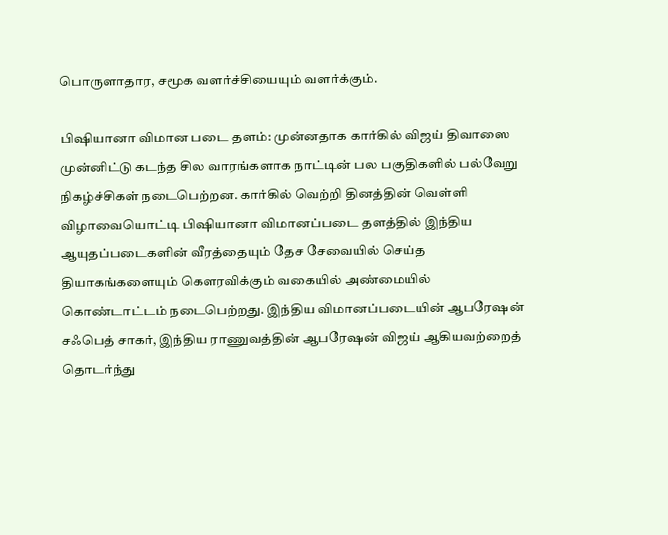பொருளாதார, சமூக வளர்ச்சியையும் வளர்க்கும்.

பிஷியானா விமான படை தளம்: முன்னதாக கார்கில் விஜய் திவாஸை முன்னிட்டு கடந்த சில வாரங்களாக நாட்டின் பல பகுதிகளில் பல்வேறு நிகழ்ச்சிகள் நடைபெற்றன. கார்கில் வெற்றி தினத்தின் வெள்ளி விழாவையொட்டி பிஷியானா விமானப்படை தளத்தில் இந்திய ஆயுதப்படைகளின் வீரத்தையும் தேச சேவையில் செய்த தியாகங்களையும் கௌரவிக்கும் வகையில் அண்மையில் கொண்டாட்டம் நடைபெற்றது. இந்திய விமானப்படையின் ஆபரேஷன் சஃபெத் சாகர், இந்திய ராணுவத்தின் ஆபரேஷன் விஜய் ஆகியவற்றைத் தொடர்ந்து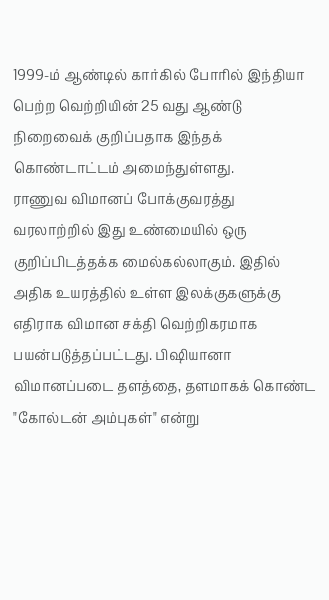1999-ம் ஆண்டில் கார்கில் போரில் இந்தியா பெற்ற வெற்றியின் 25 வது ஆண்டு நிறைவைக் குறிப்பதாக இந்தக் கொண்டாட்டம் அமைந்துள்ளது.
ராணுவ விமானப் போக்குவரத்து வரலாற்றில் இது உண்மையில் ஒரு குறிப்பிடத்தக்க மைல்கல்லாகும். இதில் அதிக உயரத்தில் உள்ள இலக்குகளுக்கு எதிராக விமான சக்தி வெற்றிகரமாக பயன்படுத்தப்பட்டது. பிஷியானா விமானப்படை தளத்தை, தளமாகக் கொண்ட "கோல்டன் அம்புகள்" என்று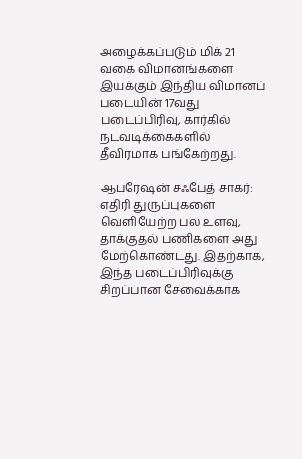அழைக்கப்படும் மிக் 21 வகை விமானங்களை இயக்கும் இந்திய விமானப் படையின் 17வது படைப்பிரிவு, கார்கில் நடவடிக்கைகளில் தீவிரமாக பங்கேற்றது.

ஆபரேஷன் சஃபேத் சாகர்: எதிரி துருப்புகளை வெளியேற்ற பல உளவு, தாக்குதல் பணிகளை அது மேற்கொண்டது. இதற்காக, இந்த படைப்பிரிவுக்கு சிறப்பான சேவைக்காக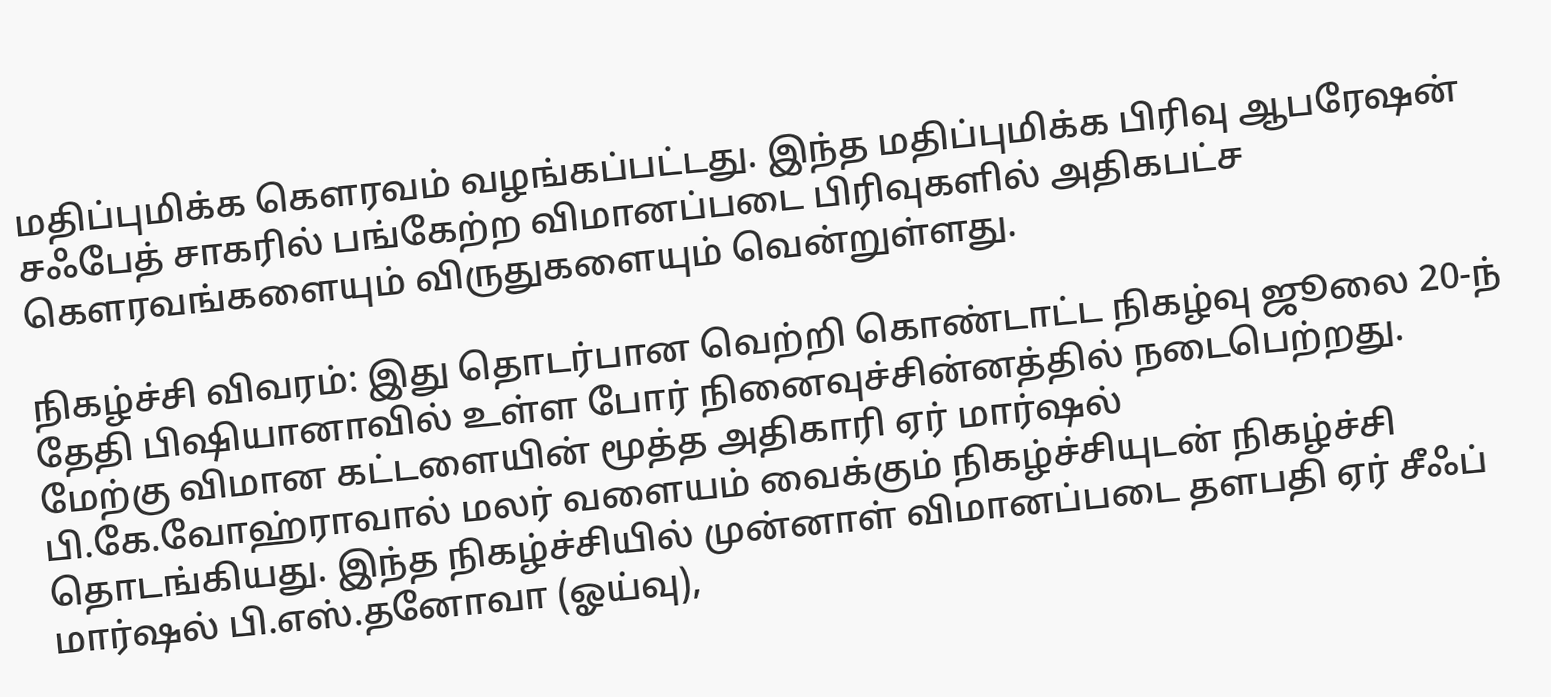மதிப்புமிக்க கௌரவம் வழங்கப்பட்டது. இந்த மதிப்புமிக்க பிரிவு ஆபரேஷன் சஃபேத் சாகரில் பங்கேற்ற விமானப்படை பிரிவுகளில் அதிகபட்ச கௌரவங்களையும் விருதுகளையும் வென்றுள்ளது.

நிகழ்ச்சி விவரம்: இது தொடர்பான வெற்றி கொண்டாட்ட நிகழ்வு ஜூலை 20-ந் தேதி பிஷியானாவில் உள்ள போர் நினைவுச்சின்னத்தில் நடைபெற்றது. மேற்கு விமான கட்டளையின் மூத்த அதிகாரி ஏர் மார்ஷல் பி.கே.வோஹ்ராவால் மலர் வளையம் வைக்கும் நிகழ்ச்சியுடன் நிகழ்ச்சி தொடங்கியது. இந்த நிகழ்ச்சியில் முன்னாள் விமானப்படை தளபதி ஏர் சீஃப் மார்ஷல் பி.எஸ்.தனோவா (ஓய்வு),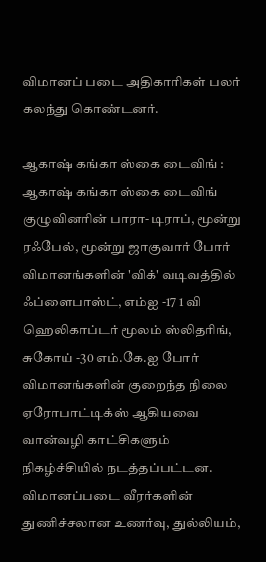விமானப் படை அதிகாரிகள் பலர் கலந்து கொண்டனர்.

ஆகாஷ் கங்கா ஸ்கை டைவிங் : ஆகாஷ் கங்கா ஸ்கை டைவிங் குழுவினரின் பாரா-டிராப், மூன்று ரஃபேல், மூன்று ஜாகுவார் போர் விமானங்களின் 'விக்' வடிவத்தில் ஃப்ளைபாஸ்ட், எம்ஐ -17 1 வி ஹெலிகாப்டர் மூலம் ஸ்லிதரிங், சுகோய் -30 எம்.கே.ஐ போர் விமானங்களின் குறைந்த நிலை ஏரோபாட்டிக்ஸ் ஆகியவை வான்வழி காட்சிகளும் நிகழ்ச்சியில் நடத்தப்பட்டன. விமானப்படை வீரர்களின் துணிச்சலான உணர்வு, துல்லியம்,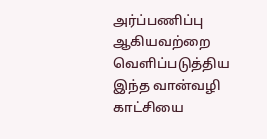அர்ப்பணிப்பு ஆகியவற்றை வெளிப்படுத்திய இந்த வான்வழி காட்சியை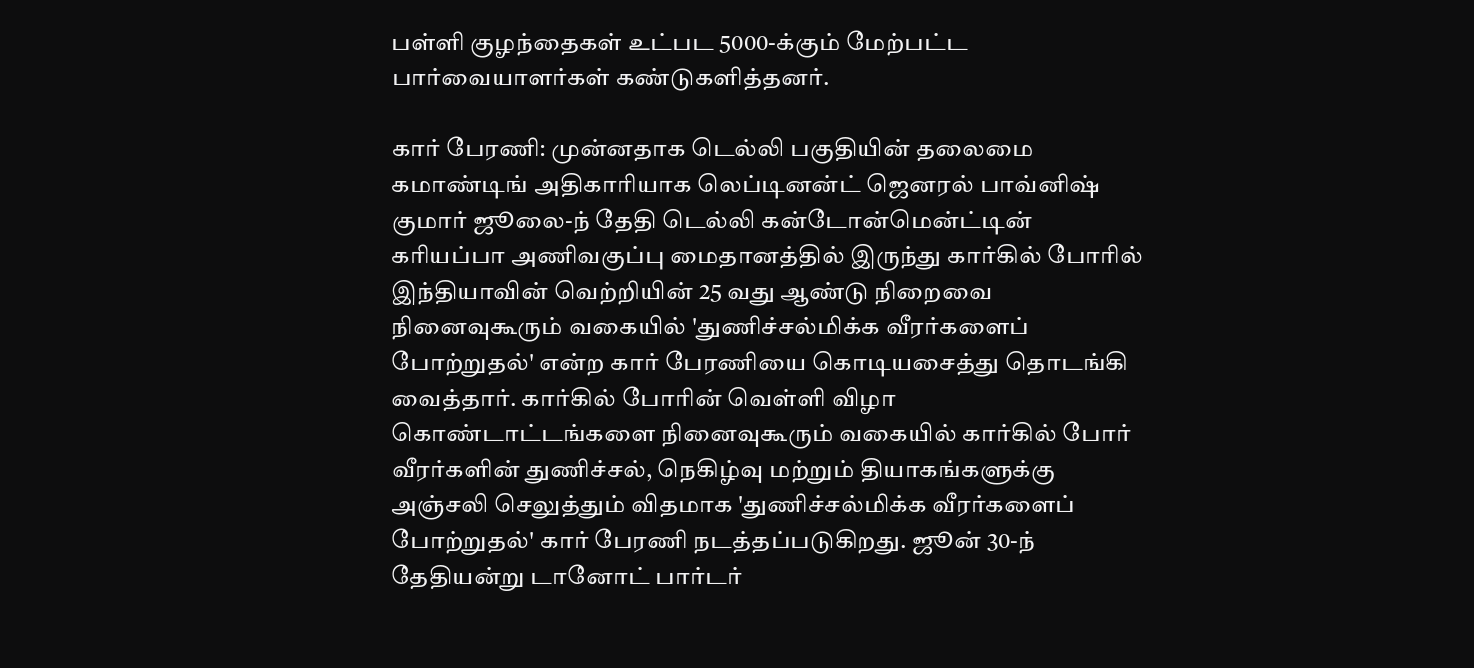பள்ளி குழந்தைகள் உட்பட 5000-க்கும் மேற்பட்ட பார்வையாளர்கள் கண்டுகளித்தனர்.

கார் பேரணி: முன்னதாக டெல்லி பகுதியின் தலைமை கமாண்டிங் அதிகாரியாக லெப்டினன்ட் ஜெனரல் பாவ்னிஷ் குமார் ஜூலை-ந் தேதி டெல்லி கன்டோன்மென்ட்டின் கரியப்பா அணிவகுப்பு மைதானத்தில் இருந்து கார்கில் போரில் இந்தியாவின் வெற்றியின் 25 வது ஆண்டு நிறைவை நினைவுகூரும் வகையில் 'துணிச்சல்மிக்க வீரர்களைப் போற்றுதல்' என்ற கார் பேரணியை கொடியசைத்து தொடங்கி வைத்தார். கார்கில் போரின் வெள்ளி விழா கொண்டாட்டங்களை நினைவுகூரும் வகையில் கார்கில் போர் வீரர்களின் துணிச்சல், நெகிழ்வு மற்றும் தியாகங்களுக்கு அஞ்சலி செலுத்தும் விதமாக 'துணிச்சல்மிக்க வீரர்களைப் போற்றுதல்' கார் பேரணி நடத்தப்படுகிறது. ஜூன் 30-ந் தேதியன்று டானோட் பார்டர்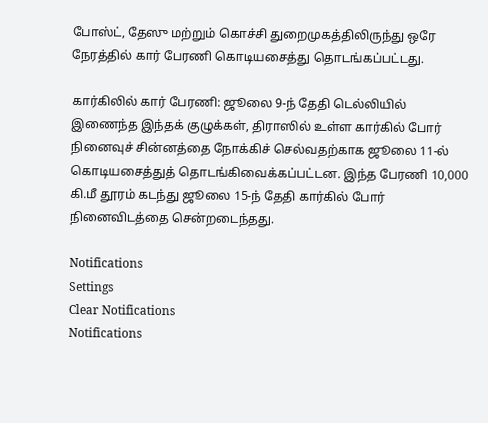போஸ்ட், தேஸு மற்றும் கொச்சி துறைமுகத்திலிருந்து ஒரே நேரத்தில் கார் பேரணி கொடியசைத்து தொடங்கப்பட்டது.

கார்கிலில் கார் பேரணி: ஜூலை 9-ந் தேதி டெல்லியில் இணைந்த இந்தக் குழுக்கள், திராஸில் உள்ள கார்கில் போர் நினைவுச் சின்னத்தை நோக்கிச் செல்வதற்காக ஜூலை 11-ல் கொடியசைத்துத் தொடங்கிவைக்கப்பட்டன. இந்த பேரணி 10,000 கி.மீ தூரம் கடந்து ஜூலை 15-ந் தேதி கார்கில் போர் நினைவிடத்தை சென்றடைந்தது.

Notifications
Settings
Clear Notifications
Notifications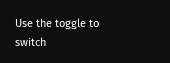Use the toggle to switch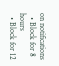on notifications
  • Block for 8 hours
  • Block for 12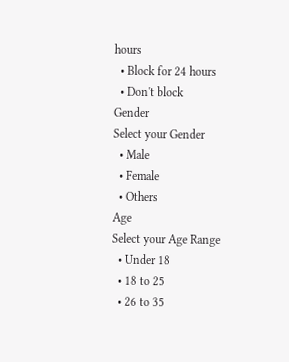hours
  • Block for 24 hours
  • Don't block
Gender
Select your Gender
  • Male
  • Female
  • Others
Age
Select your Age Range
  • Under 18
  • 18 to 25
  • 26 to 35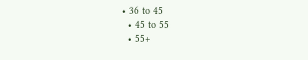• 36 to 45
  • 45 to 55
  • 55+